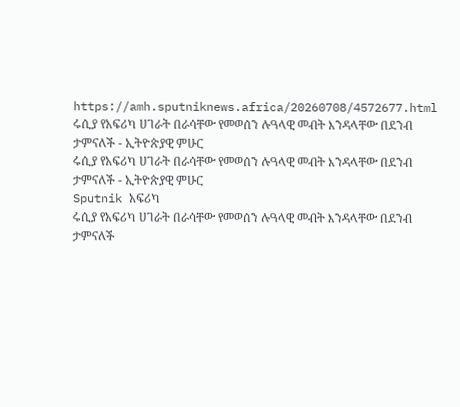https://amh.sputniknews.africa/20260708/4572677.html
ሩሲያ የአፍሪካ ሀገራት በራሳቸው የመወሰን ሉዓላዊ መብት እንዳላቸው በደንብ ታምናለች - ኢትዮጵያዊ ምሁር
ሩሲያ የአፍሪካ ሀገራት በራሳቸው የመወሰን ሉዓላዊ መብት እንዳላቸው በደንብ ታምናለች - ኢትዮጵያዊ ምሁር
Sputnik አፍሪካ
ሩሲያ የአፍሪካ ሀገራት በራሳቸው የመወሰን ሉዓላዊ መብት እንዳላቸው በደንብ ታምናለች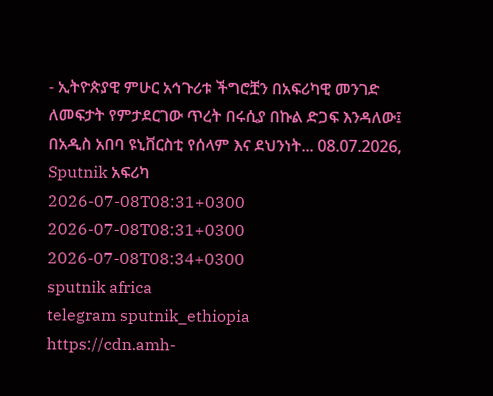- ኢትዮጵያዊ ምሁር አኅጉሪቱ ችግሮቿን በአፍሪካዊ መንገድ ለመፍታት የምታደርገው ጥረት በሩሲያ በኩል ድጋፍ እንዳለው፤ በአዲስ አበባ ዩኒቨርስቲ የሰላም እና ደህንነት... 08.07.2026, Sputnik አፍሪካ
2026-07-08T08:31+0300
2026-07-08T08:31+0300
2026-07-08T08:34+0300
sputnik africa
telegram sputnik_ethiopia
https://cdn.amh-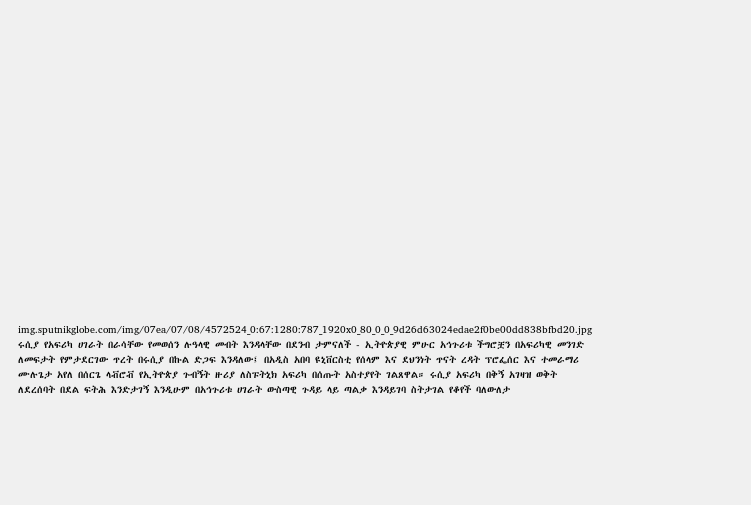img.sputnikglobe.com/img/07ea/07/08/4572524_0:67:1280:787_1920x0_80_0_0_9d26d63024edae2f0be00dd838bfbd20.jpg
ሩሲያ የአፍሪካ ሀገራት በራሳቸው የመወሰን ሉዓላዊ መብት እንዳላቸው በደንብ ታምናለች - ኢትዮጵያዊ ምሁር አኅጉሪቱ ችግሮቿን በአፍሪካዊ መንገድ ለመፍታት የምታደርገው ጥረት በሩሲያ በኩል ድጋፍ እንዳለው፤ በአዲስ አበባ ዩኒቨርስቲ የሰላም እና ደህንነት ጥናት ረዳት ፕሮፌሰር እና ተመራማሪ ሙሉጌታ አየለ በሰርጌ ላቭሮቭ የኢትዮጵያ ጉብኝት ዙሪያ ለስፑትኒክ አፍሪካ በሰጡት አስተያየት ገልጸዋል። ሩሲያ አፍሪካ በቅኝ አገዛዝ ወቅት ለደረሰባት በደል ፍትሕ እንድታገኝ እንዲሁም በአኅጉሪቱ ሀገራት ውስጣዊ ጉዳይ ላይ ጣልቃ እንዳይገባ ስትታገል የቆየች ባለውለታ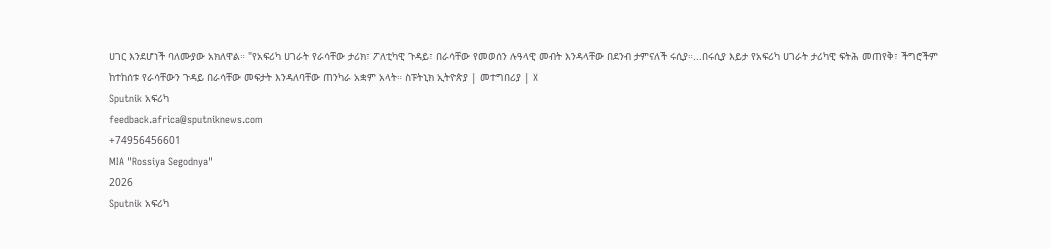ሀገር እንደሆነች ባለሙያው አክለዋል። "የአፍሪካ ሀገራት የራሳቸው ታሪክ፣ ፖለቲካዊ ጉዳይ፣ በራሳቸው የመወሰን ሉዓላዊ መብት እንዳላቸው በደንብ ታምናለች ሩሲያ።...በሩሲያ እይታ የአፍሪካ ሀገራት ታሪካዊ ፍትሕ መጠየቅ፣ ችግሮችም ከተከሰቱ የራሳቸውን ጉዳይ በራሳቸው መፍታት እንዳለባቸው ጠንካራ አቋም አላት። ስፑትኒክ ኢትዮጵያ | መተግበሪያ | X
Sputnik አፍሪካ
feedback.africa@sputniknews.com
+74956456601
MIA "Rossiya Segodnya"
2026
Sputnik አፍሪካ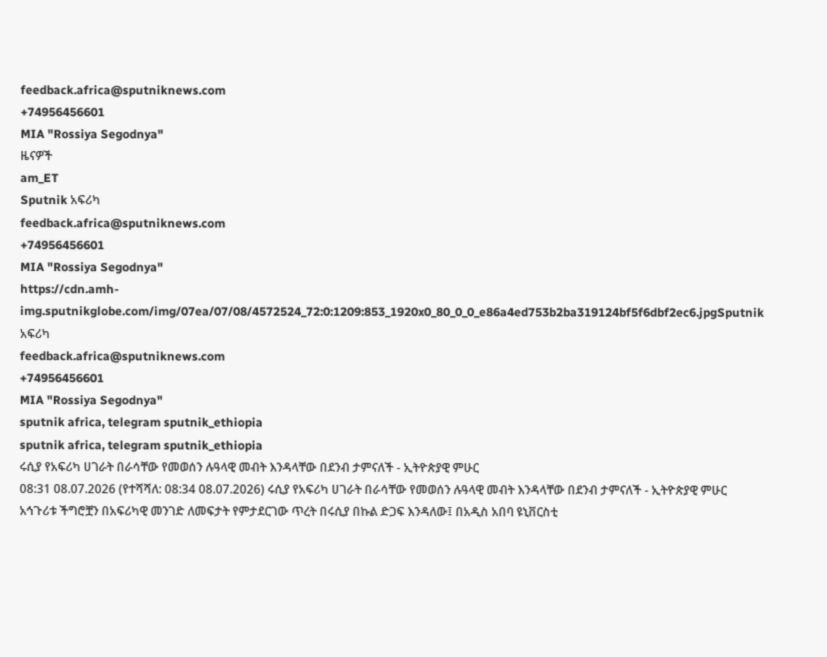feedback.africa@sputniknews.com
+74956456601
MIA "Rossiya Segodnya"
ዜናዎች
am_ET
Sputnik አፍሪካ
feedback.africa@sputniknews.com
+74956456601
MIA "Rossiya Segodnya"
https://cdn.amh-img.sputnikglobe.com/img/07ea/07/08/4572524_72:0:1209:853_1920x0_80_0_0_e86a4ed753b2ba319124bf5f6dbf2ec6.jpgSputnik አፍሪካ
feedback.africa@sputniknews.com
+74956456601
MIA "Rossiya Segodnya"
sputnik africa, telegram sputnik_ethiopia
sputnik africa, telegram sputnik_ethiopia
ሩሲያ የአፍሪካ ሀገራት በራሳቸው የመወሰን ሉዓላዊ መብት እንዳላቸው በደንብ ታምናለች - ኢትዮጵያዊ ምሁር
08:31 08.07.2026 (የተሻሻለ: 08:34 08.07.2026) ሩሲያ የአፍሪካ ሀገራት በራሳቸው የመወሰን ሉዓላዊ መብት እንዳላቸው በደንብ ታምናለች - ኢትዮጵያዊ ምሁር
አኅጉሪቱ ችግሮቿን በአፍሪካዊ መንገድ ለመፍታት የምታደርገው ጥረት በሩሲያ በኩል ድጋፍ እንዳለው፤ በአዲስ አበባ ዩኒቨርስቲ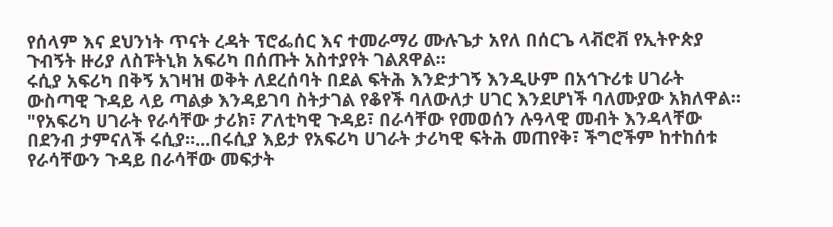የሰላም እና ደህንነት ጥናት ረዳት ፕሮፌሰር እና ተመራማሪ ሙሉጌታ አየለ በሰርጌ ላቭሮቭ የኢትዮጵያ ጉብኝት ዙሪያ ለስፑትኒክ አፍሪካ በሰጡት አስተያየት ገልጸዋል።
ሩሲያ አፍሪካ በቅኝ አገዛዝ ወቅት ለደረሰባት በደል ፍትሕ እንድታገኝ እንዲሁም በአኅጉሪቱ ሀገራት ውስጣዊ ጉዳይ ላይ ጣልቃ እንዳይገባ ስትታገል የቆየች ባለውለታ ሀገር እንደሆነች ባለሙያው አክለዋል።
"የአፍሪካ ሀገራት የራሳቸው ታሪክ፣ ፖለቲካዊ ጉዳይ፣ በራሳቸው የመወሰን ሉዓላዊ መብት እንዳላቸው በደንብ ታምናለች ሩሲያ።...በሩሲያ እይታ የአፍሪካ ሀገራት ታሪካዊ ፍትሕ መጠየቅ፣ ችግሮችም ከተከሰቱ የራሳቸውን ጉዳይ በራሳቸው መፍታት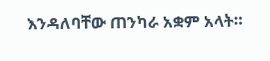እንዳለባቸው ጠንካራ አቋም አላት።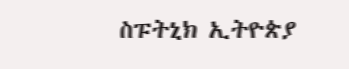ስፑትኒክ ኢትዮጵያ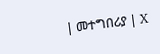| መተግበሪያ | X